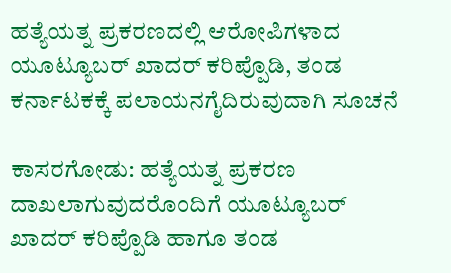ಹತ್ಯೆಯತ್ನ ಪ್ರಕರಣದಲ್ಲಿ ಆರೋಪಿಗಳಾದ ಯೂಟ್ಯೂಬರ್ ಖಾದರ್ ಕರಿಪ್ಪೊಡಿ, ತಂಡ ಕರ್ನಾಟಕಕ್ಕೆ ಪಲಾಯನಗೈದಿರುವುದಾಗಿ ಸೂಚನೆ

ಕಾಸರಗೋಡು: ಹತ್ಯೆಯತ್ನ ಪ್ರಕರಣ ದಾಖಲಾಗುವುದರೊಂದಿಗೆ ಯೂಟ್ಯೂಬರ್ ಖಾದರ್ ಕರಿಪ್ಪೊಡಿ ಹಾಗೂ ತಂಡ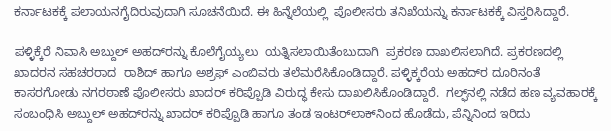ಕರ್ನಾಟಕಕ್ಕೆ ಪಲಾಯನಗೈದಿರುವುದಾಗಿ ಸೂಚನೆಯಿದೆ. ಈ ಹಿನ್ನೆಲೆಯಲ್ಲಿ  ಪೊಲೀಸರು ತನಿಖೆಯನ್ನು ಕರ್ನಾಟಕಕ್ಕೆ ವಿಸ್ತರಿಸಿದ್ದಾರೆ.

ಪಳ್ಳಿಕ್ಕೆರೆ ನಿವಾಸಿ ಅಬ್ದುಲ್ ಅಹದ್‌ರನ್ನು ಕೊಲೆಗೈಯ್ಯಲು  ಯತ್ನಿಸಲಾಯಿತೆಂಬುದಾಗಿ  ಪ್ರಕರಣ ದಾಖಲಿಸಲಾಗಿದೆ. ಪ್ರಕರಣದಲ್ಲಿ ಖಾದರನ ಸಹಚರರಾದ  ರಾಶಿದ್ ಹಾಗೂ ಅಶ್ರಫ್ ಎಂಬಿವರು ತಲೆಮರೆಸಿಕೊಂಡಿದ್ದಾರೆ. ಪಳ್ಳಿಕ್ಕರೆಯ ಅಹದ್‌ರ ದೂರಿನಂತೆ ಕಾಸರಗೋಡು ನಗರಠಾಣೆ ಪೊಲೀಸರು ಖಾದರ್ ಕರಿಪ್ಪೊಡಿ ವಿರುದ್ಧ ಕೇಸು ದಾಖಲಿಸಿಕೊಂಡಿದ್ದಾರೆ.  ಗಲ್ಫ್‌ನಲ್ಲಿ ನಡೆದ ಹಣ ವ್ಯವಹಾರಕ್ಕೆ ಸಂಬಂಧಿಸಿ ಅಬ್ದುಲ್ ಅಹದ್‌ರನ್ನು ಖಾದರ್ ಕರಿಪ್ಪೊಡಿ ಹಾಗೂ ತಂಡ ಇಂಟರ್‌ಲಾಕ್‌ನಿಂದ ಹೊಡೆದು, ಪೆನ್ನಿನಿಂದ ಇರಿದು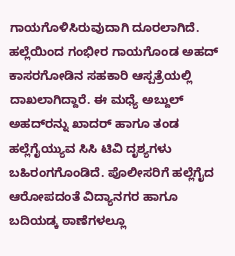ಗಾಯಗೊಳಿಸಿರುವುದಾಗಿ ದೂರಲಾಗಿದೆ.  ಹಲ್ಲೆಯಿಂದ ಗಂಭೀರ ಗಾಯಗೊಂಡ ಅಹದ್ ಕಾಸರಗೋಡಿನ ಸಹಕಾರಿ ಆಸ್ಪತ್ರೆಯಲ್ಲಿ ದಾಖಲಾಗಿದ್ದಾರೆ. ಈ ಮಧ್ಯೆ ಅಬ್ದುಲ್ ಅಹದ್‌ರನ್ನು ಖಾದರ್ ಹಾಗೂ ತಂಡ ಹಲ್ಲೆಗೈಯ್ಯುವ ಸಿಸಿ ಟಿವಿ ದೃಶ್ಯಗಳು ಬಹಿರಂಗಗೊಂಡಿದೆ. ಪೊಲೀಸರಿಗೆ ಹಲ್ಲೆಗೈದ ಆರೋಪದಂತೆ ವಿದ್ಯಾನಗರ ಹಾಗೂ ಬದಿಯಡ್ಕ ಠಾಣೆಗಳಲ್ಲೂ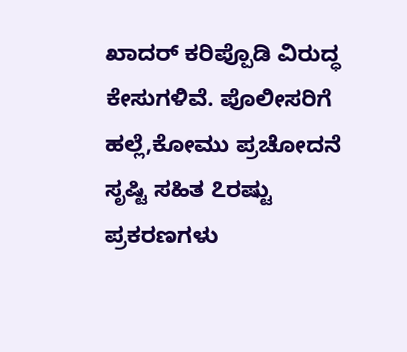ಖಾದರ್ ಕರಿಪ್ಪೊಡಿ ವಿರುದ್ಧ ಕೇಸುಗಳಿವೆ. ಪೊಲೀಸರಿಗೆ ಹಲ್ಲೆ,ಕೋಮು ಪ್ರಚೋದನೆ ಸೃಷ್ಟಿ ಸಹಿತ ೭ರಷ್ಟು ಪ್ರಕರಣಗಳು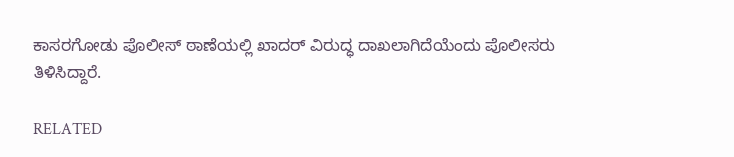ಕಾಸರಗೋಡು ಪೊಲೀಸ್ ಠಾಣೆಯಲ್ಲಿ ಖಾದರ್ ವಿರುದ್ಧ ದಾಖಲಾಗಿದೆಯೆಂದು ಪೊಲೀಸರು ತಿಳಿಸಿದ್ದಾರೆ.

RELATED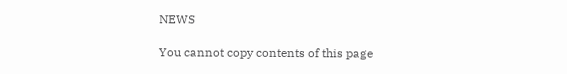NEWS

You cannot copy contents of this page